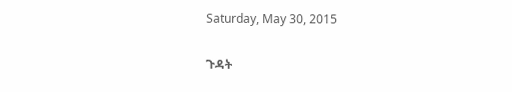Saturday, May 30, 2015

ጉዳት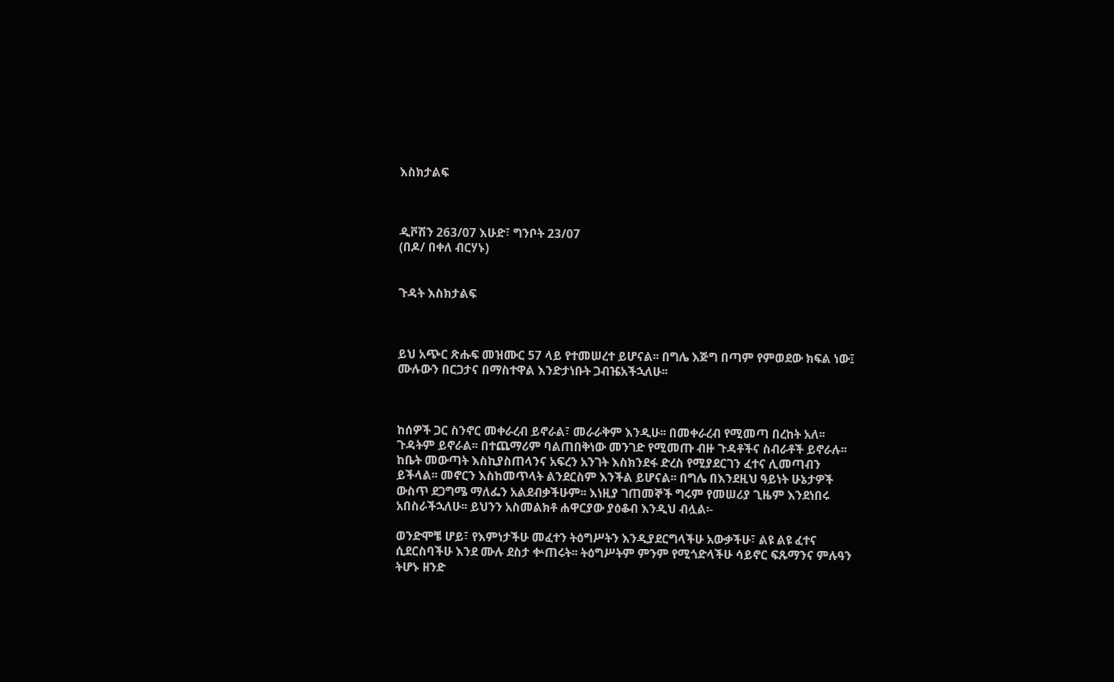እስክታልፍ



ዲቮሽን 263/07 እሁድ፣ ግንቦት 23/07
(በዶ/ በቀለ ብርሃኑ)


ጉዳት እስክታልፍ



ይህ አጭር ጽሑፍ መዝሙር 57 ላይ የተመሠረተ ይሆናል፡፡ በግሌ እጅግ በጣም የምወደው ክፍል ነው፤ ሙሉውን በርጋታና በማስተዋል እንድታነቡት ጋብዤአችኋለሁ፡፡



ከሰዎች ጋር ስንኖር መቀራረብ ይኖራል፣ መራራቅም እንዲሁ፡፡ በመቀራረብ የሚመጣ በረከት አለ፡፡ ጉዳትም ይኖራል፡፡ በተጨማሪም ባልጠበቅነው መንገድ የሚመጡ ብዙ ጉዳቶችና ስብራቶች ይኖራሉ፡፡ ከቤት መውጣት እስኪያስጠላንና አፍረን አንገት እስክንደፋ ድረስ የሚያደርገን ፈተና ሊመጣብን ይችላል፡፡ መኖርን እስከመጥላት ልንደርስም እንችል ይሆናል፡፡ በግሌ በእንደዚህ ዓይነት ሁኔታዎች ውስጥ ደጋግሜ ማለፌን አልደብቃችሁም፡፡ እነዚያ ገጠመኞች ግሩም የመሠሪያ ጊዜም እንደነበሩ አበስራችኋለሁ፡፡ ይህንን አስመልክቶ ሐዋርያው ያዕቆብ እንዲህ ብሏል፡-

ወንድሞቼ ሆይ፣ የእምነታችሁ መፈተን ትዕግሥትን እንዲያደርግላችሁ አውቃችሁ፣ ልዩ ልዩ ፈተና ሲደርስባችሁ እንደ ሙሉ ደስታ ቍጠሩት፡፡ ትዕግሥትም ምንም የሚጎድላችሁ ሳይኖር ፍጹማንና ምሉዓን ትሆኑ ዘንድ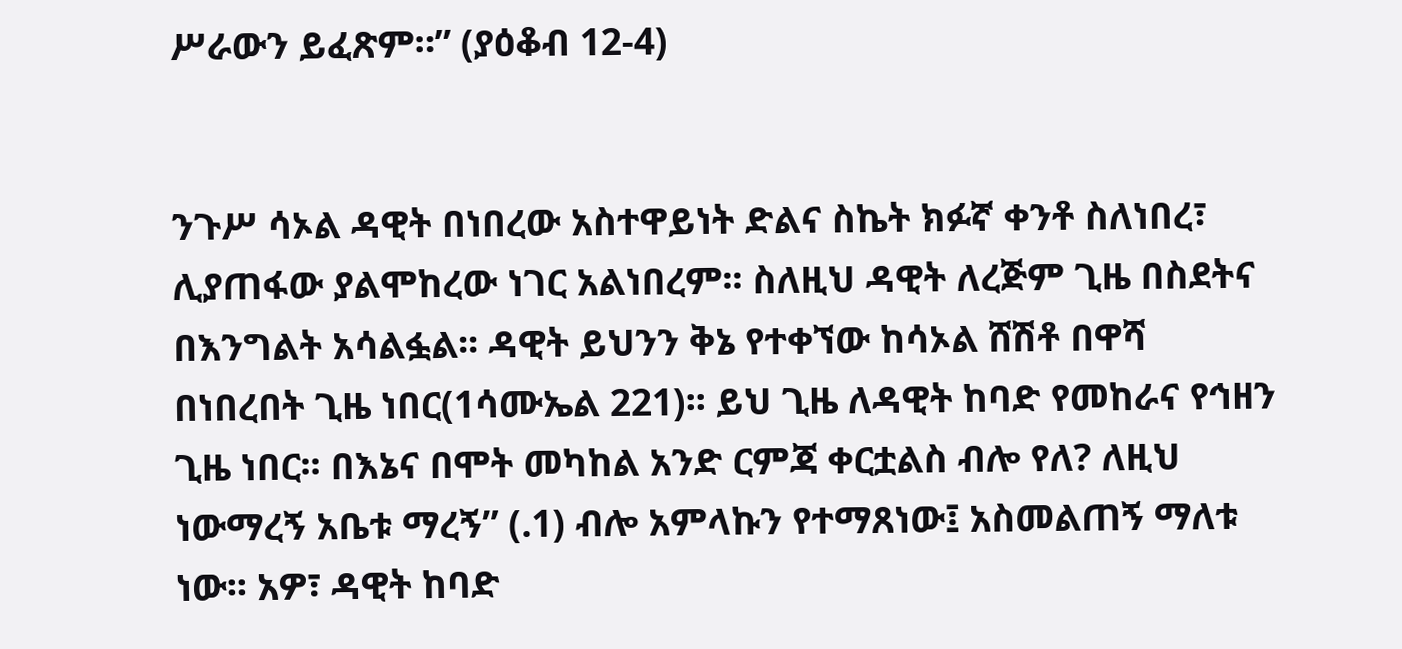ሥራውን ይፈጽም።” (ያዕቆብ 12-4)


ንጉሥ ሳኦል ዳዊት በነበረው አስተዋይነት ድልና ስኬት ክፉኛ ቀንቶ ስለነበረ፣ ሊያጠፋው ያልሞከረው ነገር አልነበረም፡፡ ስለዚህ ዳዊት ለረጅም ጊዜ በስደትና በእንግልት አሳልፏል፡፡ ዳዊት ይህንን ቅኔ የተቀኘው ከሳኦል ሸሽቶ በዋሻ በነበረበት ጊዜ ነበር(1ሳሙኤል 221)፡፡ ይህ ጊዜ ለዳዊት ከባድ የመከራና የኅዘን ጊዜ ነበር፡፡ በእኔና በሞት መካከል አንድ ርምጃ ቀርቷልስ ብሎ የለ? ለዚህ ነውማረኝ አቤቱ ማረኝ” (.1) ብሎ አምላኩን የተማጸነው፤ አስመልጠኝ ማለቱ ነው፡፡ አዎ፣ ዳዊት ከባድ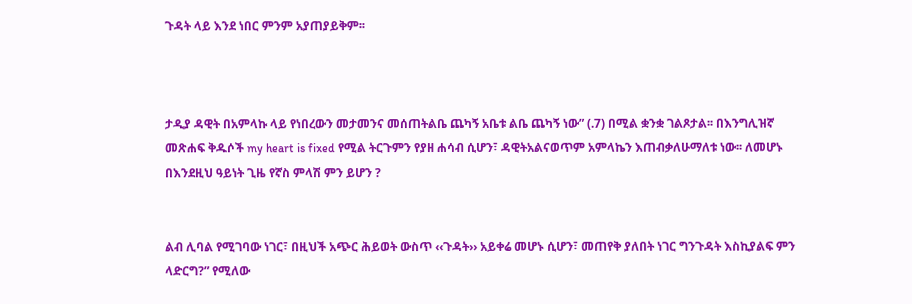ጉዳት ላይ እንደ ነበር ምንም አያጠያይቅም፡፡



ታዲያ ዳዊት በአምላኩ ላይ የነበረውን መታመንና መሰጠትልቤ ጨካኝ አቤቱ ልቤ ጨካኝ ነው” (.7) በሚል ቋንቋ ገልጾታል፡፡ በእንግሊዝኛ መጽሐፍ ቅዱሶች my heart is fixed የሚል ትርጉምን የያዘ ሐሳብ ሲሆን፣ ዳዊትአልናወጥም አምላኬን እጠብቃለሁማለቱ ነው፡፡ ለመሆኑ በእንደዚህ ዓይነት ጊዜ የኛስ ምላሽ ምን ይሆን ?


ልብ ሊባል የሚገባው ነገር፣ በዚህች አጭር ሕይወት ውስጥ ‹‹ጉዳት›› አይቀሬ መሆኑ ሲሆን፣ መጠየቅ ያለበት ነገር ግንጉዳት እስኪያልፍ ምን ላድርግ?” የሚለው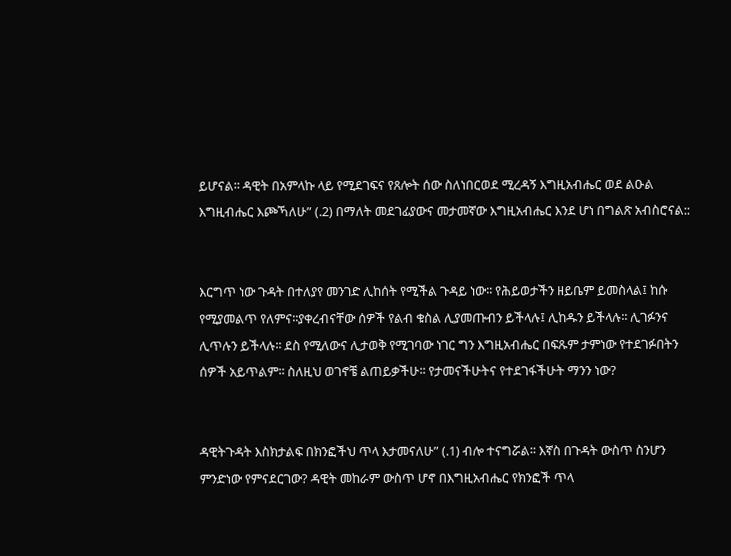ይሆናል፡፡ ዳዊት በአምላኩ ላይ የሚደገፍና የጸሎት ሰው ስለነበርወደ ሚረዳኝ እግዚአብሔር ወደ ልዑል እግዚብሔር እጮኻለሁ” (.2) በማለት መደገፊያውና መታመኛው እግዚአብሔር እንደ ሆነ በግልጽ አብስሮናል::


እርግጥ ነው ጉዳት በተለያየ መንገድ ሊከሰት የሚችል ጉዳይ ነው፡፡ የሕይወታችን ዘይቤም ይመስላል፤ ከሱ የሚያመልጥ የለምና፡፡ያቀረብናቸው ሰዎች የልብ ቁስል ሊያመጡብን ይችላሉ፤ ሊከዱን ይችላሉ፡፡ ሊገፉንና ሊጥሉን ይችላሉ፡፡ ደስ የሚለውና ሊታወቅ የሚገባው ነገር ግን እግዚአብሔር በፍጹም ታምነው የተደገፉበትን ሰዎች አይጥልም፡፡ ስለዚህ ወገኖቼ ልጠይቃችሁ፡፡ የታመናችሁትና የተደገፋችሁት ማንን ነው?


ዳዊትጉዳት እስክታልፍ በክንፎችህ ጥላ እታመናለሁ” (.1) ብሎ ተናግሯል፡፡ እኛስ በጉዳት ውስጥ ስንሆን ምንድነው የምናደርገው? ዳዊት መከራም ውስጥ ሆኖ በእግዚአብሔር የክንፎች ጥላ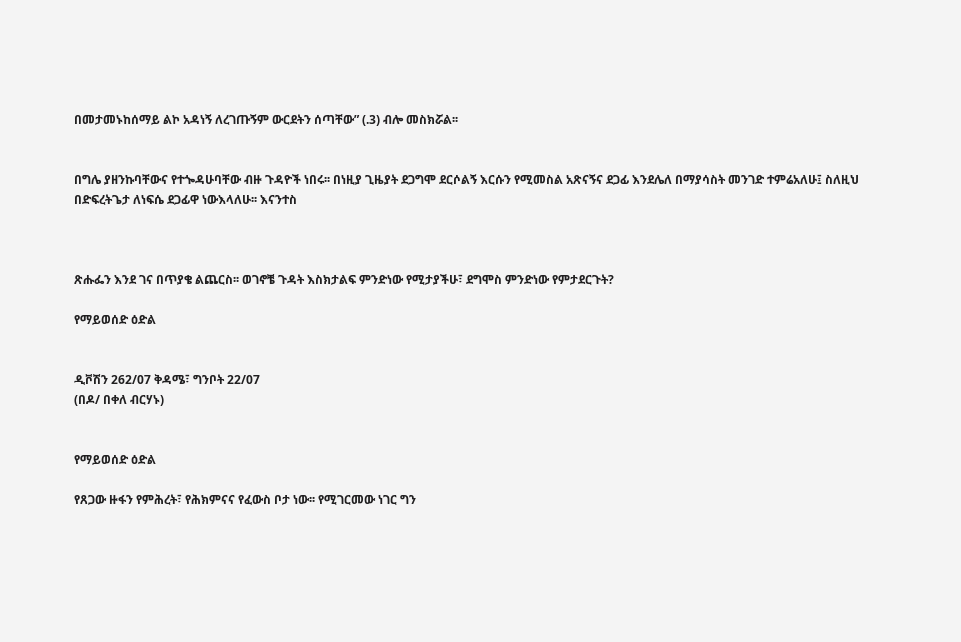በመታመኑከሰማይ ልኮ አዳነኝ ለረገጡኝም ውርደትን ሰጣቸው” (.3) ብሎ መስክሯል፡፡


በግሌ ያዘንኩባቸውና የተጐዳሁባቸው ብዙ ጉዳዮች ነበሩ፡፡ በነዚያ ጊዜያት ደጋግሞ ደርሶልኝ እርሱን የሚመስል አጽናኝና ደጋፊ እንደሌለ በማያሳስት መንገድ ተምሬአለሁ፤ ስለዚህ በድፍረትጌታ ለነፍሴ ደጋፊዋ ነውእላለሁ፡፡ እናንተስ



ጽሑፌን እንደ ገና በጥያቄ ልጨርስ፡፡ ወገኖቼ ጉዳት እስክታልፍ ምንድነው የሚታያችሁ፣ ደግሞስ ምንድነው የምታደርጉት?

የማይወሰድ ዕድል


ዲቮሽን 262/07 ቅዳሜ፣ ግንቦት 22/07
(በዶ/ በቀለ ብርሃኑ)


የማይወሰድ ዕድል

የጸጋው ዙፋን የምሕረት፣ የሕክምናና የፈውስ ቦታ ነው፡፡ የሚገርመው ነገር ግን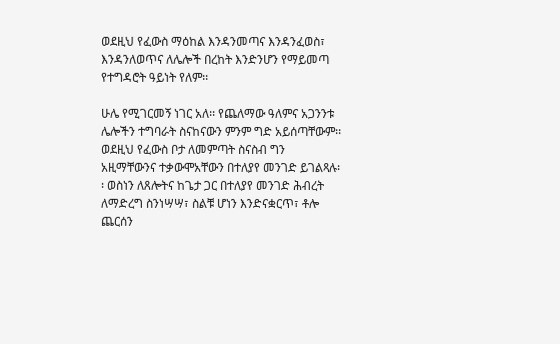ወደዚህ የፈውስ ማዕከል እንዳንመጣና እንዳንፈወስ፣ እንዳንለወጥና ለሌሎች በረከት እንድንሆን የማይመጣ የተግዳሮት ዓይነት የለም፡፡

ሁሌ የሚገርመኝ ነገር አለ፡፡ የጨለማው ዓለምና አጋንንቱ ሌሎችን ተግባራት ስናከናውን ምንም ግድ አይሰጣቸውም፡፡ ወደዚህ የፈውስ ቦታ ለመምጣት ስናስብ ግን አዚማቸውንና ተቃውሞአቸውን በተለያየ መንገድ ይገልጻሉ፡፡ ወስነን ለጸሎትና ከጌታ ጋር በተለያየ መንገድ ሕብረት ለማድረግ ስንነሣሣ፣ ስልቹ ሆነን እንድናቋርጥ፣ ቶሎ ጨርሰን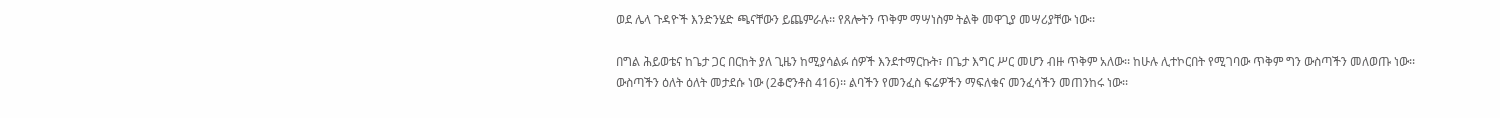ወደ ሌላ ጉዳዮች እንድንሄድ ጫናቸውን ይጨምራሉ፡፡ የጸሎትን ጥቅም ማሣነስም ትልቅ መዋጊያ መሣሪያቸው ነው፡፡

በግል ሕይወቴና ከጌታ ጋር በርከት ያለ ጊዜን ከሚያሳልፉ ሰዎች እንደተማርኩት፣ በጌታ እግር ሥር መሆን ብዙ ጥቅም አለው፡፡ ከሁሉ ሊተኮርበት የሚገባው ጥቅም ግን ውስጣችን መለወጡ ነው፡፡ ውስጣችን ዕለት ዕለት መታደሱ ነው (2ቆሮንቶስ 416)፡፡ ልባችን የመንፈስ ፍሬዎችን ማፍለቁና መንፈሳችን መጠንከሩ ነው፡፡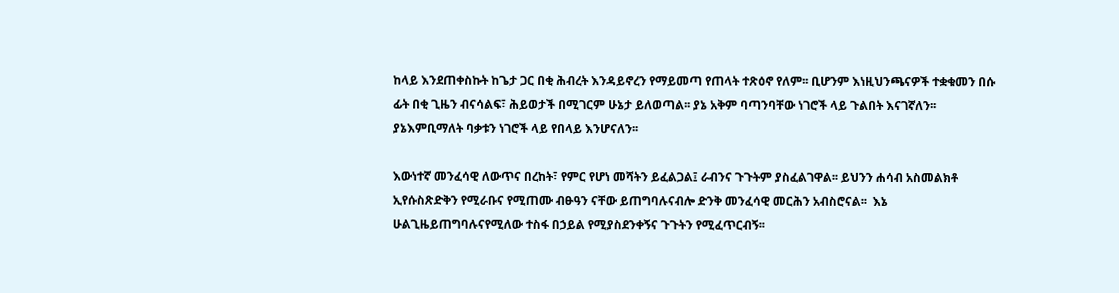ከላይ እንደጠቀስኩት ከጌታ ጋር በቂ ሕብረት እንዳይኖረን የማይመጣ የጠላት ተጽዕኖ የለም፡፡ ቢሆንም እነዚህንጫናዎች ተቋቁመን በሱ ፊት በቂ ጊዜን ብናሳልፍ፣ ሕይወታች በሚገርም ሁኔታ ይለወጣል፡፡ ያኔ አቅም ባጣንባቸው ነገሮች ላይ ጉልበት እናገኛለን፡፡ ያኔእምቢማለት ባቃቱን ነገሮች ላይ የበላይ እንሆናለን፡፡

እውነተኛ መንፈሳዊ ለውጥና በረከት፣ የምር የሆነ መሻትን ይፈልጋል፤ ራብንና ጉጉትም ያስፈልገዋል፡፡ ይህንን ሐሳብ አስመልክቶ ኢየሱስጽድቅን የሚራቡና የሚጠሙ ብፁዓን ናቸው ይጠግባሉናብሎ ድንቅ መንፈሳዊ መርሕን አብስሮናል፡፡  እኔ ሁልጊዜይጠግባሉናየሚለው ተስፋ በኃይል የሚያስደንቀኝና ጉጉትን የሚፈጥርብኝ፡፡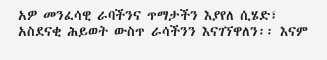አዎ መንፈሳዊ ራባችንና ጥማታችን እያየለ ሲሄድ፣ አስደናቂ ሕይወት ውስጥ ራሳችንን እናገኘዋለን፡፡ እናም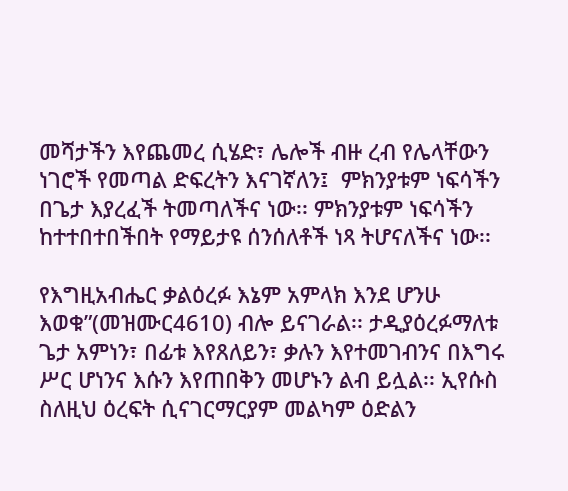መሻታችን እየጨመረ ሲሄድ፣ ሌሎች ብዙ ረብ የሌላቸውን ነገሮች የመጣል ድፍረትን እናገኛለን፤  ምክንያቱም ነፍሳችን በጌታ እያረፈች ትመጣለችና ነው፡፡ ምክንያቱም ነፍሳችን ከተተበተበችበት የማይታዩ ሰንሰለቶች ነጻ ትሆናለችና ነው፡፡

የእግዚአብሔር ቃልዕረፉ እኔም አምላክ እንደ ሆንሁ እወቁ”(መዝሙር4610) ብሎ ይናገራል፡፡ ታዲያዕረፉማለቱ ጌታ አምነን፣ በፊቱ እየጸለይን፣ ቃሉን እየተመገብንና በእግሩ ሥር ሆነንና እሱን እየጠበቅን መሆኑን ልብ ይሏል፡፡ ኢየሱስ ስለዚህ ዕረፍት ሲናገርማርያም መልካም ዕድልን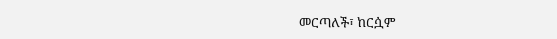መርጣለች፣ ከርሷም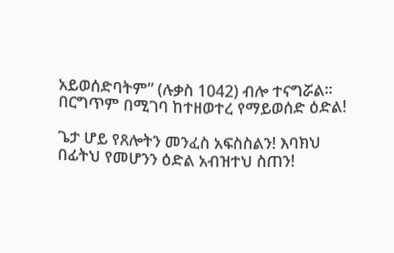አይወሰድባትም” (ሉቃስ 1042) ብሎ ተናግሯል፡፡ በርግጥም በሚገባ ከተዘወተረ የማይወሰድ ዕድል!

ጌታ ሆይ የጸሎትን መንፈስ አፍስስልን! እባክህ በፊትህ የመሆንን ዕድል አብዝተህ ስጠን!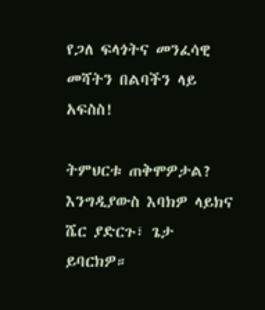የጋለ ፍላጎትና መንፈሳዊ መሻትን በልባችን ላይ አፍስስ!

ትምህርቱ ጠቅሞዎታል? እንግዲያውስ እባክዎ ላይክና ሼር ያድርጉ፣ ጌታ ይባርክዎ።